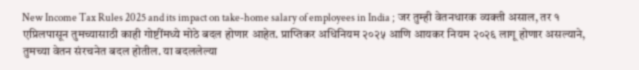New Income Tax Rules 2025 and its impact on take-home salary of employees in India ; जर तुम्ही वेतनधारक व्यक्ती असाल, तर १ एप्रिलपासून तुमच्यासाठी काही गोष्टींमध्ये मोठे बदल होणार आहेत. प्राप्तिकर अधिनियम २०२५ आणि आयकर नियम २०२६ लागू होणार असल्याने, तुमच्या वेतन संरचनेत बदल होतील. या बदललेल्या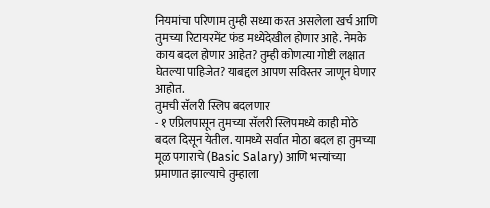नियमांचा परिणाम तुम्ही सध्या करत असलेला खर्च आणि तुमच्या रिटायरमेंट फंड मध्येदेखील होणार आहे. नेमके काय बदल होणार आहेत? तुम्ही कोणत्या गोष्टी लक्षात घेतल्या पाहिजेत? याबद्दल आपण सविस्तर जाणून घेणार आहोत.
तुमची सॅलरी स्लिप बदलणार
- १ एप्रिलपासून तुमच्या सॅलरी स्लिपमध्ये काही मोठे बदल दिसून येतील. यामध्ये सर्वात मोठा बदल हा तुमच्या मूळ पगाराचे (Basic Salary) आणि भत्त्यांच्या प्रमाणात झाल्याचे तुम्हाला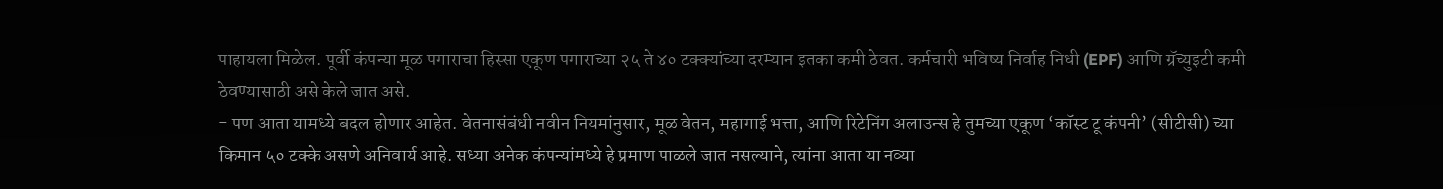पाहायला मिळेल. पूर्वी कंपन्या मूळ पगाराचा हिस्सा एकूण पगाराच्या २५ ते ४० टक्क्यांच्या दरम्यान इतका कमी ठेवत. कर्मचारी भविष्य निर्वाह निधी (EPF) आणि ग्रॅच्युइटी कमी ठेवण्यासाठी असे केले जात असे.
- पण आता यामध्ये बदल होणार आहेत. वेतनासंबंधी नवीन नियमांनुसार, मूळ वेतन, महागाई भत्ता, आणि रिटेनिंग अलाउन्स हे तुमच्या एकूण ‘कॉस्ट टू कंपनी’ (सीटीसी) च्या किमान ५० टक्के असणे अनिवार्य आहे. सध्या अनेक कंपन्यांमध्ये हे प्रमाण पाळले जात नसल्याने, त्यांना आता या नव्या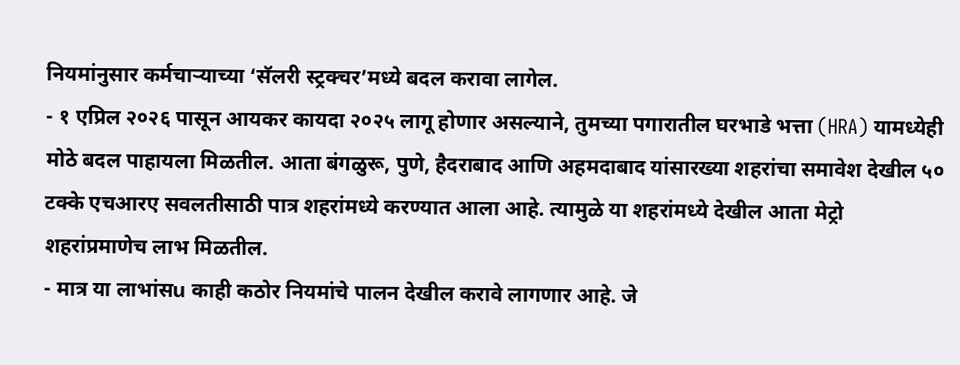नियमांनुसार कर्मचाऱ्याच्या ‘सॅलरी स्ट्रक्चर’मध्ये बदल करावा लागेल.
- १ एप्रिल २०२६ पासून आयकर कायदा २०२५ लागू होणार असल्याने, तुमच्या पगारातील घरभाडे भत्ता (HRA) यामध्येही मोठे बदल पाहायला मिळतील. आता बंगळुरू, पुणे, हैदराबाद आणि अहमदाबाद यांसारख्या शहरांचा समावेश देखील ५० टक्के एचआरए सवलतीसाठी पात्र शहरांमध्ये करण्यात आला आहे. त्यामुळे या शहरांमध्ये देखील आता मेट्रो शहरांप्रमाणेच लाभ मिळतील.
- मात्र या लाभांसu काही कठोर नियमांचे पालन देखील करावे लागणार आहे. जे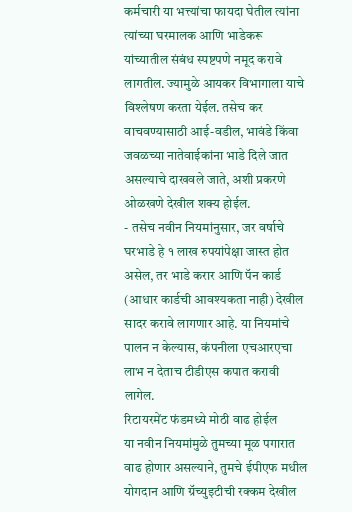कर्मचारी या भत्त्यांचा फायदा घेतील त्यांना त्यांच्या घरमालक आणि भाडेकरू यांच्यातील संबंध स्पष्टपणे नमूद करावे लागतील. ज्यामुळे आयकर विभागाला याचे विश्लेषण करता येईल. तसेच कर वाचवण्यासाठी आई-वडील, भावंडे किंवा जवळच्या नातेवाईकांना भाडे दिले जात असल्याचे दाखवले जाते, अशी प्रकरणे ओळखणे देखील शक्य होईल.
- तसेच नवीन नियमांनुसार, जर वर्षाचे घरभाडे हे १ लाख रुपयांपेक्षा जास्त होत असेल, तर भाडे करार आणि पॅन कार्ड (आधार कार्डची आवश्यकता नाही) देखील सादर करावे लागणार आहे. या नियमांचे पालन न केल्यास, कंपनीला एचआरएचा लाभ न देताच टीडीएस कपात करावी लागेल.
रिटायरमेंट फंडमध्ये मोठी वाढ होईल
या नवीन नियमांमुळे तुमच्या मूळ पगारात वाढ होणार असल्याने, तुमचे ईपीएफ मधील योगदान आणि ग्रॅच्युइटीची रक्कम देखील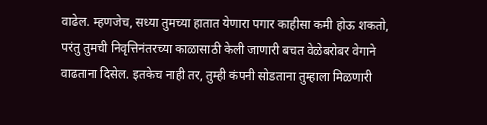वाढेल. म्हणजेच, सध्या तुमच्या हातात येणारा पगार काहीसा कमी होऊ शकतो, परंतु तुमची निवृत्तिनंतरच्या काळासाठी केली जाणारी बचत वेळेबरोबर वेगाने वाढताना दिसेल. इतकेच नाही तर, तुम्ही कंपनी सोडताना तुम्हाला मिळणारी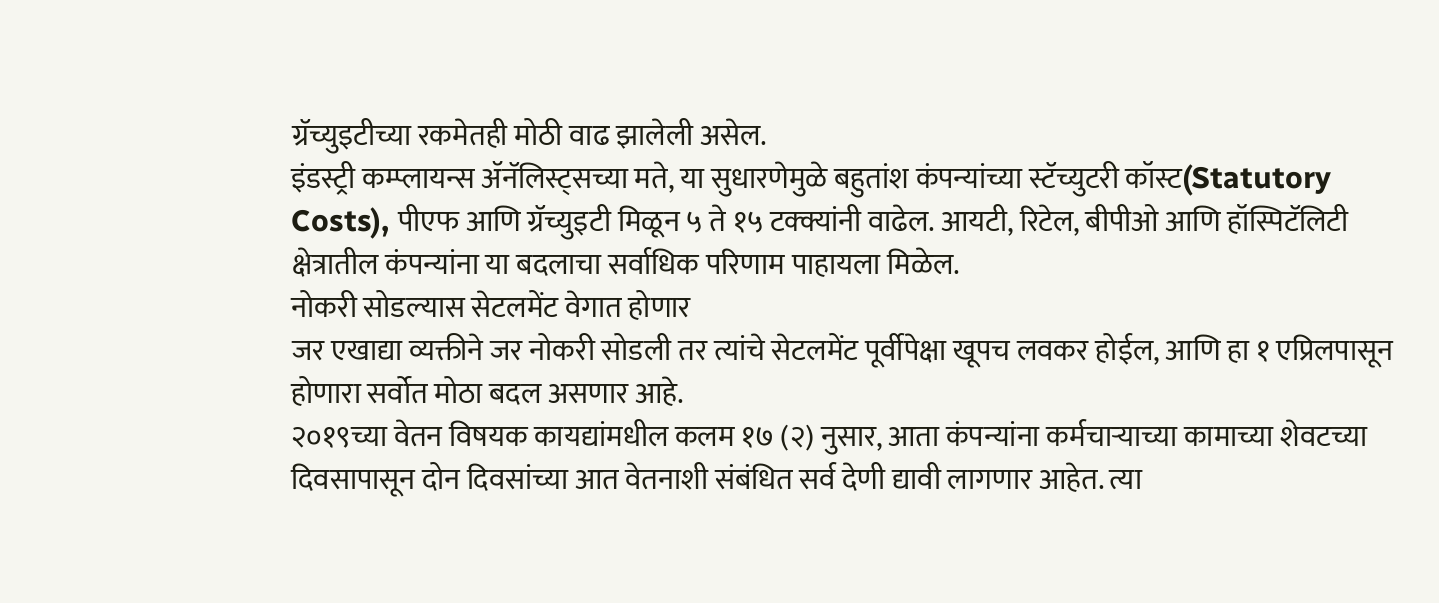ग्रॅच्युइटीच्या रकमेतही मोठी वाढ झालेली असेल.
इंडस्ट्री कम्प्लायन्स ॲनॅलिस्ट्सच्या मते, या सुधारणेमुळे बहुतांश कंपन्यांच्या स्टॅच्युटरी कॉस्ट(Statutory Costs), पीएफ आणि ग्रॅच्युइटी मिळून ५ ते १५ टक्क्यांनी वाढेल. आयटी, रिटेल, बीपीओ आणि हॉस्पिटॅलिटी क्षेत्रातील कंपन्यांना या बदलाचा सर्वाधिक परिणाम पाहायला मिळेल.
नोकरी सोडल्यास सेटलमेंट वेगात होणार
जर एखाद्या व्यक्तीने जर नोकरी सोडली तर त्यांचे सेटलमेंट पूर्वीपेक्षा खूपच लवकर होईल, आणि हा १ एप्रिलपासून होणारा सर्वोत मोठा बदल असणार आहे.
२०१९च्या वेतन विषयक कायद्यांमधील कलम १७ (२) नुसार, आता कंपन्यांना कर्मचाऱ्याच्या कामाच्या शेवटच्या दिवसापासून दोन दिवसांच्या आत वेतनाशी संबंधित सर्व देणी द्यावी लागणार आहेत. त्या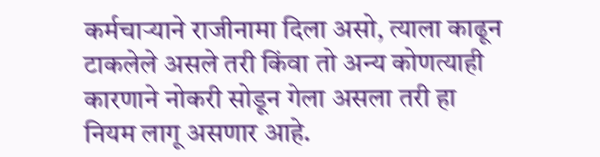कर्मचाऱ्याने राजीनामा दिला असो, त्याला काढून टाकलेले असले तरी किंवा तो अन्य कोणत्याही कारणाने नोकरी सोडून गेला असला तरी हा नियम लागू असणार आहे.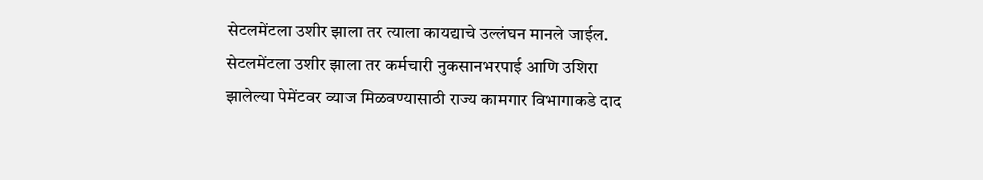सेटलमेंटला उशीर झाला तर त्याला कायद्याचे उल्लंघन मानले जाईल. सेटलमेंटला उशीर झाला तर कर्मचारी नुकसानभरपाई आणि उशिरा झालेल्या पेमेंटवर व्याज मिळवण्यासाठी राज्य कामगार विभागाकडे दाद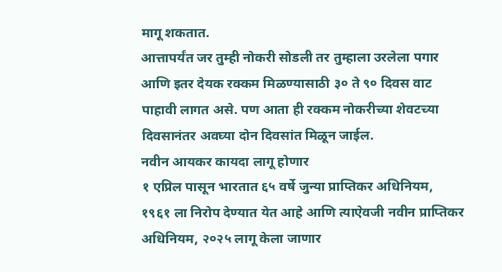मागू शकतात.
आत्तापर्यंत जर तुम्ही नोकरी सोडली तर तुम्हाला उरलेला पगार आणि इतर देयक रक्कम मिळण्यासाठी ३० ते ९० दिवस वाट पाहावी लागत असे. पण आता ही रक्कम नोकरीच्या शेवटच्या दिवसानंतर अवघ्या दोन दिवसांत मिळून जाईल.
नवीन आयकर कायदा लागू होणार
१ एप्रिल पासून भारतात ६५ वर्षे जुन्या प्राप्तिकर अधिनियम, १९६१ ला निरोप देण्यात येत आहे आणि त्याऐवजी नवीन प्राप्तिकर अधिनियम, २०२५ लागू केला जाणार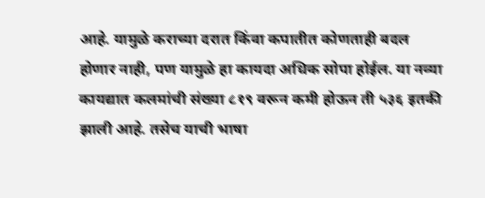आहे. यामुळे कराच्या दरात किंवा कपातीत कोणताही बदल होणार नाही, पण यामुळे हा कायदा अधिक सोपा होईल. या नव्या कायद्यात कलमांची संख्या ८१९ वरून कमी होऊन ती ५३६ इतकी झाली आहे. तसेच याची भाषा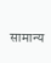सामान्य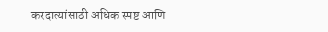करदात्यांसाठी अधिक स्पष्ट आणि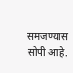समजण्यास सोपी आहे.